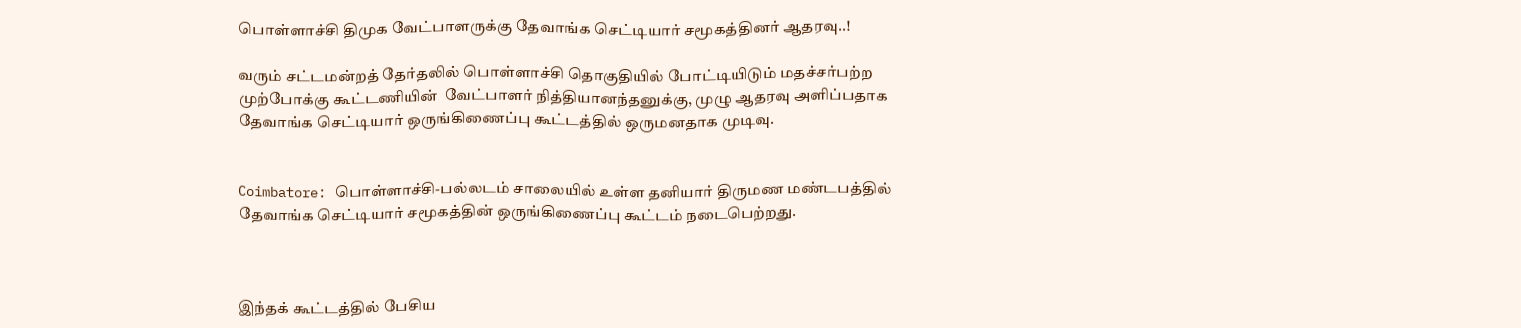பொள்ளாச்சி திமுக வேட்பாளருக்கு தேவாங்க செட்டியார் சமூகத்தினர் ஆதரவு..!

வரும் சட்டமன்றத் தேர்தலில் பொள்ளாச்சி தொகுதியில் போட்டியிடும் மதச்சர்பற்ற முற்போக்கு கூட்டணியின்  வேட்பாளர் நித்தியானந்தனுக்கு, முழு ஆதரவு அளிப்பதாக தேவாங்க செட்டியார் ஒருங்கிணைப்பு கூட்டத்தில் ஒருமனதாக முடிவு.


Coimbatore: பொள்ளாச்சி-பல்லடம் சாலையில் உள்ள தனியார் திருமண மண்டபத்தில் தேவாங்க செட்டியார் சமூகத்தின் ஒருங்கிணைப்பு கூட்டம் நடைபெற்றது.



இந்தக் கூட்டத்தில் பேசிய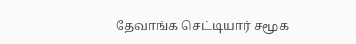தேவாங்க செட்டியார் சமூக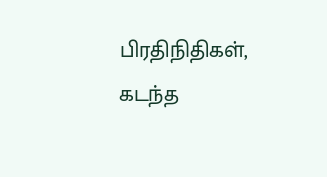பிரதிநிதிகள், கடந்த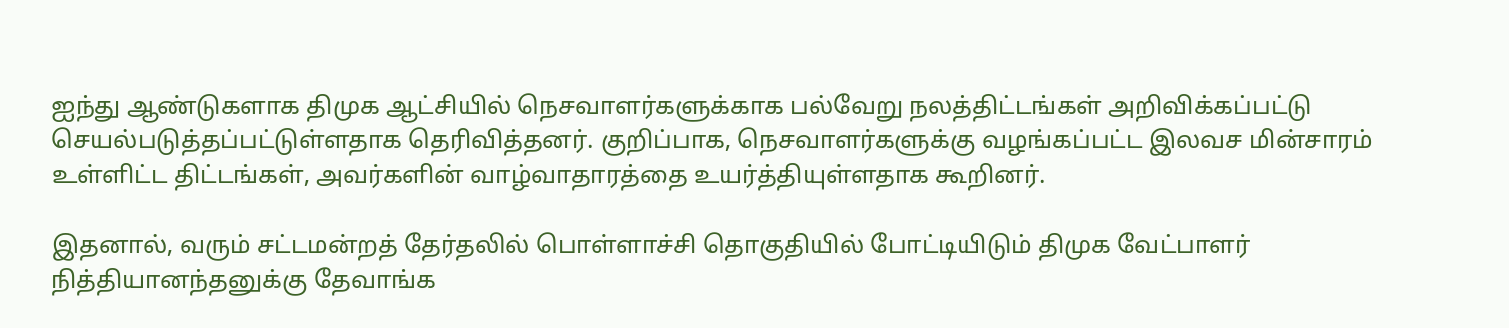ஐந்து ஆண்டுகளாக திமுக ஆட்சியில் நெசவாளர்களுக்காக பல்வேறு நலத்திட்டங்கள் அறிவிக்கப்பட்டு செயல்படுத்தப்பட்டுள்ளதாக தெரிவித்தனர். குறிப்பாக, நெசவாளர்களுக்கு வழங்கப்பட்ட இலவச மின்சாரம் உள்ளிட்ட திட்டங்கள், அவர்களின் வாழ்வாதாரத்தை உயர்த்தியுள்ளதாக கூறினர்.

இதனால், வரும் சட்டமன்றத் தேர்தலில் பொள்ளாச்சி தொகுதியில் போட்டியிடும் திமுக வேட்பாளர் நித்தியானந்தனுக்கு தேவாங்க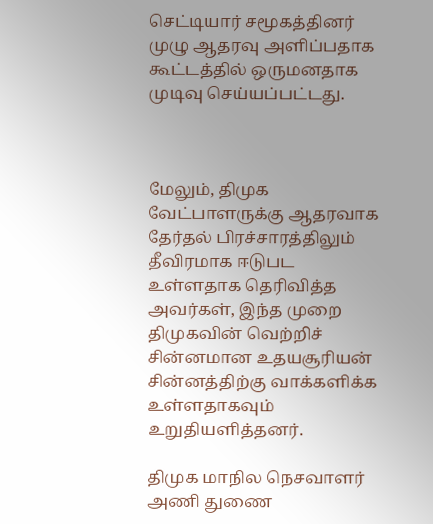செட்டியார் சமூகத்தினர் முழு ஆதரவு அளிப்பதாக கூட்டத்தில் ஒருமனதாக முடிவு செய்யப்பட்டது.



மேலும், திமுக வேட்பாளருக்கு ஆதரவாக தேர்தல் பிரச்சாரத்திலும் தீவிரமாக ஈடுபட உள்ளதாக தெரிவித்த அவர்கள், இந்த முறை திமுகவின் வெற்றிச் சின்னமான உதயசூரியன் சின்னத்திற்கு வாக்களிக்க உள்ளதாகவும் உறுதியளித்தனர்.

திமுக மாநில நெசவாளர் அணி துணை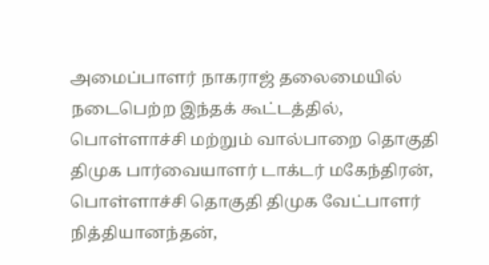அமைப்பாளர் நாகராஜ் தலைமையில் நடைபெற்ற இந்தக் கூட்டத்தில், பொள்ளாச்சி மற்றும் வால்பாறை தொகுதி திமுக பார்வையாளர் டாக்டர் மகேந்திரன், பொள்ளாச்சி தொகுதி திமுக வேட்பாளர் நித்தியானந்தன்,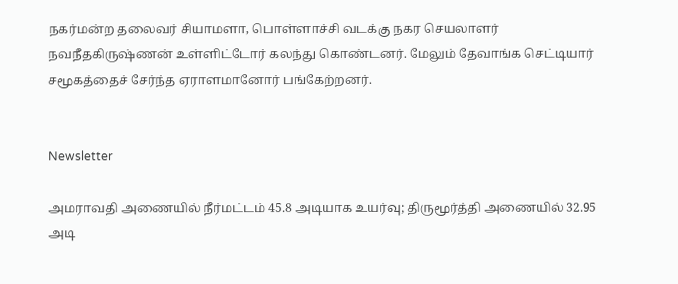நகர்மன்ற தலைவர் சியாமளா, பொள்ளாச்சி வடக்கு நகர செயலாளர் நவநீதகிருஷ்ணன் உள்ளிட்டோர் கலந்து கொண்டனர். மேலும் தேவாங்க செட்டியார் சமூகத்தைச் சேர்ந்த ஏராளமானோர் பங்கேற்றனர்.


Newsletter

அமராவதி அணையில் நீர்மட்டம் 45.8 அடியாக உயர்வு; திருமூர்த்தி அணையில் 32.95 அடி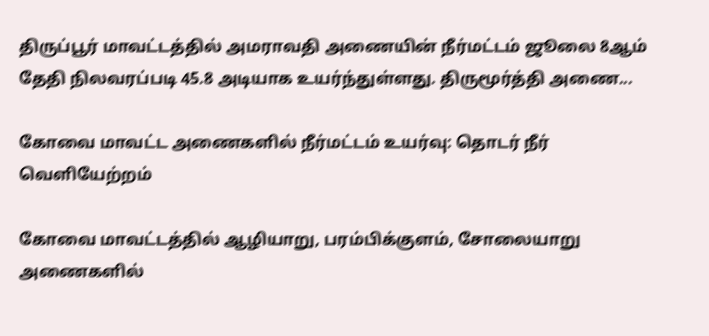திருப்பூர் மாவட்டத்தில் அமராவதி அணையின் நீர்மட்டம் ஜூலை 8ஆம் தேதி நிலவரப்படி 45.8 அடியாக உயர்ந்துள்ளது. திருமூர்த்தி அணை...

கோவை மாவட்ட அணைகளில் நீர்மட்டம் உயர்வு: தொடர் நீர் வெளியேற்றம்

கோவை மாவட்டத்தில் ஆழியாறு, பரம்பிக்குளம், சோலையாறு அணைகளில்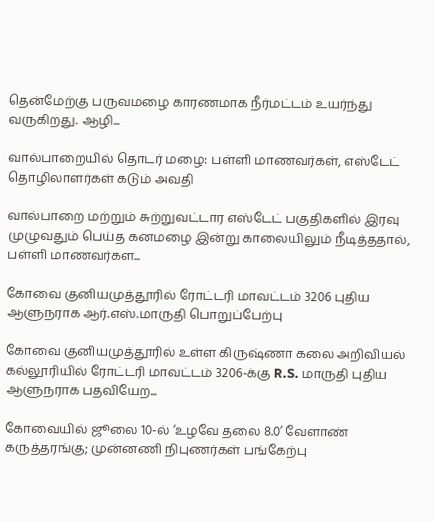தென்மேற்கு பருவமழை காரணமாக நீர்மட்டம் உயர்ந்து வருகிறது. ஆழி...

வால்பாறையில் தொடர் மழை: பள்ளி மாணவர்கள், எஸ்டேட் தொழிலாளர்கள் கடும் அவதி

வால்பாறை மற்றும் சுற்றுவட்டார எஸ்டேட் பகுதிகளில் இரவு முழுவதும் பெய்த கனமழை இன்று காலையிலும் நீடித்ததால், பள்ளி மாணவர்கள...

கோவை குனியமுத்தூரில் ரோட்டரி மாவட்டம் 3206 புதிய ஆளுநராக ஆர்.எஸ்.மாருதி பொறுப்பேற்பு

கோவை குனியமுத்தூரில் உள்ள கிருஷ்ணா கலை அறிவியல் கல்லூரியில் ரோட்டரி மாவட்டம் 3206-க்கு R.S. மாருதி புதிய ஆளுநராக பதவியேற...

கோவையில் ஜூலை 10-ல் ‘உழவே தலை 8.0’ வேளாண் கருத்தரங்கு; முன்னணி நிபுணர்கள் பங்கேற்பு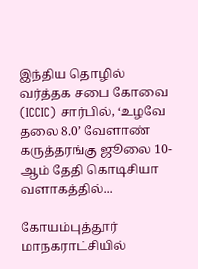இந்திய தொழில் வர்த்தக சபை கோவை (ICCIC) சார்பில், ‘உழவே தலை 8.0’ வேளாண் கருத்தரங்கு ஜூலை 10-ஆம் தேதி கொடிசியா வளாகத்தில்...

கோயம்புத்தூர் மாநகராட்சியில்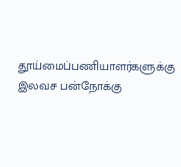தூய்மைப்பணியாளர்களுக்கு இலவச பன்நோக்கு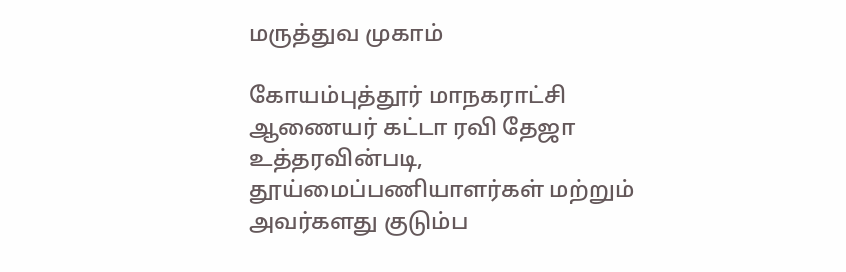மருத்துவ முகாம்

கோயம்புத்தூர் மாநகராட்சி ஆணையர் கட்டா ரவி தேஜா உத்தரவின்படி, தூய்மைப்பணியாளர்கள் மற்றும் அவர்களது குடும்ப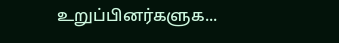உறுப்பினர்களுக...